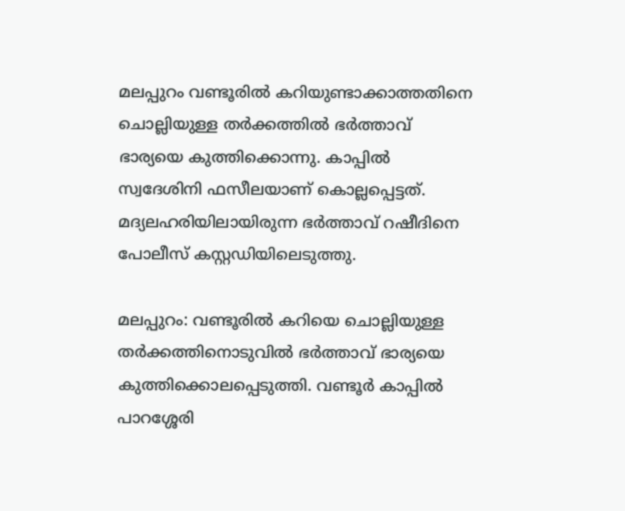മലപ്പുറം വണ്ടൂരിൽ കറിയുണ്ടാക്കാത്തതിനെ ചൊല്ലിയുള്ള തർക്കത്തിൽ ഭർത്താവ് ഭാര്യയെ കുത്തിക്കൊന്നു. കാപ്പിൽ സ്വദേശിനി ഫസീലയാണ് കൊല്ലപ്പെട്ടത്. മദ്യലഹരിയിലായിരുന്ന ഭർത്താവ് റഷീദിനെ പോലീസ് കസ്റ്റഡിയിലെടുത്തു.

മലപ്പുറം: വണ്ടൂരില്‍ കറിയെ ചൊല്ലിയുള്ള തര്‍ക്കത്തിനൊടുവില്‍ ഭര്‍ത്താവ് ഭാര്യയെ കുത്തിക്കൊലപ്പെടുത്തി. വണ്ടൂര്‍ കാപ്പില്‍ പാറശ്ശേരി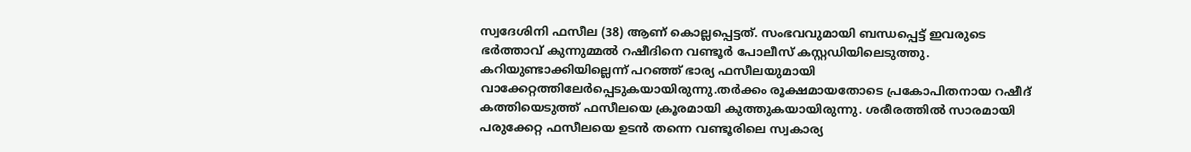സ്വദേശിനി ഫസീല (38) ആണ് കൊല്ലപ്പെട്ടത്. സംഭവവുമായി ബന്ധപ്പെട്ട് ഇവരുടെ ഭര്‍ത്താവ് കുന്നുമ്മല്‍ റഷീദിനെ വണ്ടൂര്‍ പോലീസ് കസ്റ്റഡിയിലെടുത്തു. കറിയുണ്ടാക്കിയില്ലെന്ന് പറഞ്ഞ് ഭാര്യ ഫസീലയുമായി വാക്കേറ്റത്തിലേര്‍പ്പെടുകയായിരുന്നു.തര്‍ക്കം രൂക്ഷമായതോടെ പ്രകോപിതനായ റഷീദ് കത്തിയെടുത്ത് ഫസീലയെ ക്രൂരമായി കുത്തുകയായിരുന്നു. ശരീരത്തില്‍ സാരമായി പരുക്കേറ്റ ഫസീലയെ ഉടന്‍ തന്നെ വണ്ടൂരിലെ സ്വകാര്യ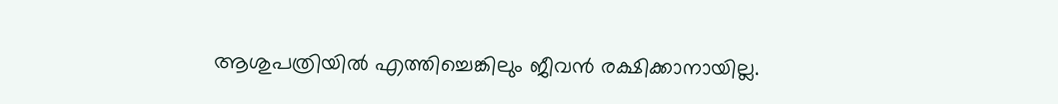ആശുപത്രിയില്‍ എത്തിച്ചെങ്കിലും ജീവന്‍ രക്ഷിക്കാനായില്ല.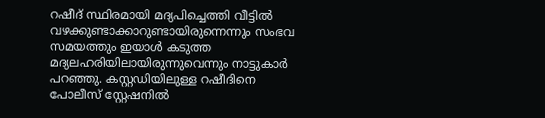റഷീദ് സ്ഥിരമായി മദ്യപിച്ചെത്തി വീട്ടില്‍ വഴക്കുണ്ടാക്കാറുണ്ടായിരുന്നെന്നും സംഭവ സമയത്തും ഇയാള്‍ കടുത്ത മദ്യലഹരിയിലായിരുന്നുവെന്നും നാട്ടുകാര്‍ പറഞ്ഞു. കസ്റ്റഡിയിലുള്ള റഷീദിനെ പോലീസ് സ്റ്റേഷനില്‍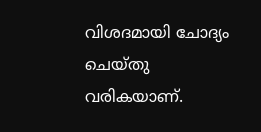വിശദമായി ചോദ്യം ചെയ്തു വരികയാണ്.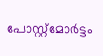പോസ്റ്റ്മോര്‍ട്ടം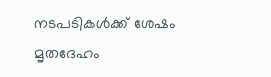നടപടികള്‍ക്ക് ശേഷം മൃതദേഹം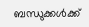ബന്ധുക്കള്‍ക്ക്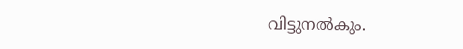വിട്ടുനല്‍കും.